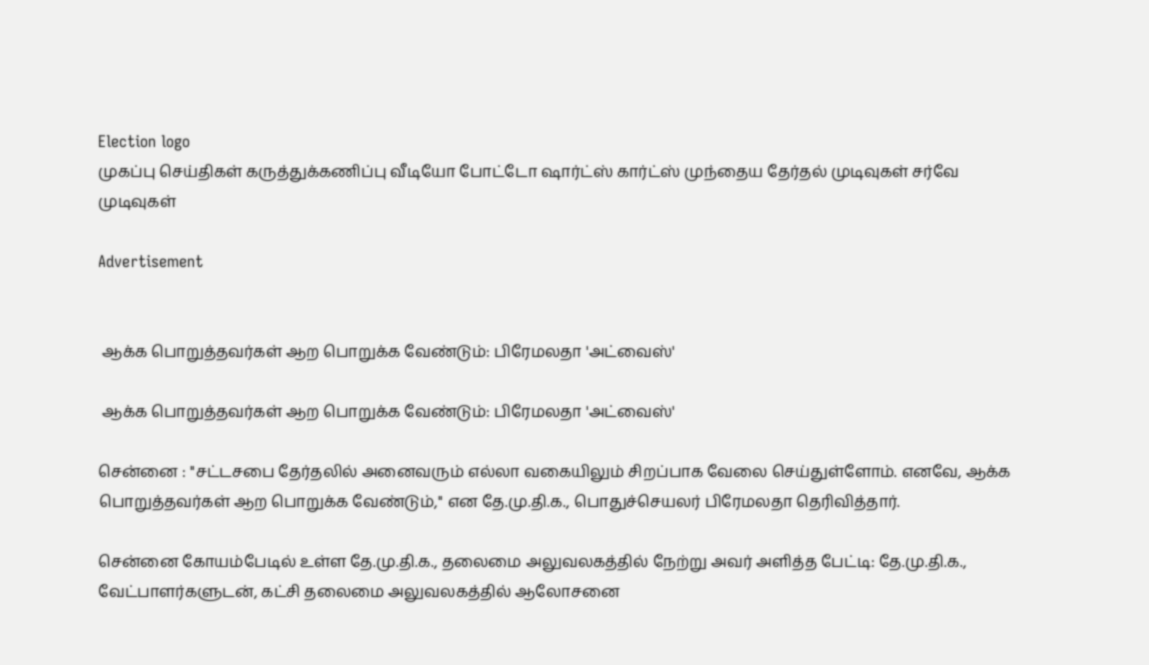Election logo
முகப்பு செய்திகள் கருத்துக்கணிப்பு வீடியோ போட்டோ ஷார்ட்ஸ் கார்ட்ஸ் முந்தைய தேர்தல் முடிவுகள் சர்வே முடிவுகள்

Advertisement


 ஆக்க பொறுத்தவர்கள் ஆற பொறுக்க வேண்டும்: பிரேமலதா 'அட்வைஸ்'

 ஆக்க பொறுத்தவர்கள் ஆற பொறுக்க வேண்டும்: பிரேமலதா 'அட்வைஸ்'

சென்னை : ''சட்டசபை தேர்தலில் அனைவரும் எல்லா வகையிலும் சிறப்பாக வேலை செய்துள்ளோம். எனவே, ஆக்க பொறுத்தவர்கள் ஆற பொறுக்க வேண்டும்,'' என தே.மு.தி.க., பொதுச்செயலர் பிரேமலதா தெரிவித்தார்.

சென்னை கோயம்பேடில் உள்ள தே.மு.தி.க., தலைமை அலுவலகத்தில் நேற்று அவர் அளித்த பேட்டி: தே.மு.தி.க., வேட்பாளர்களுடன், கட்சி தலைமை அலுவலகத்தில் ஆலோசனை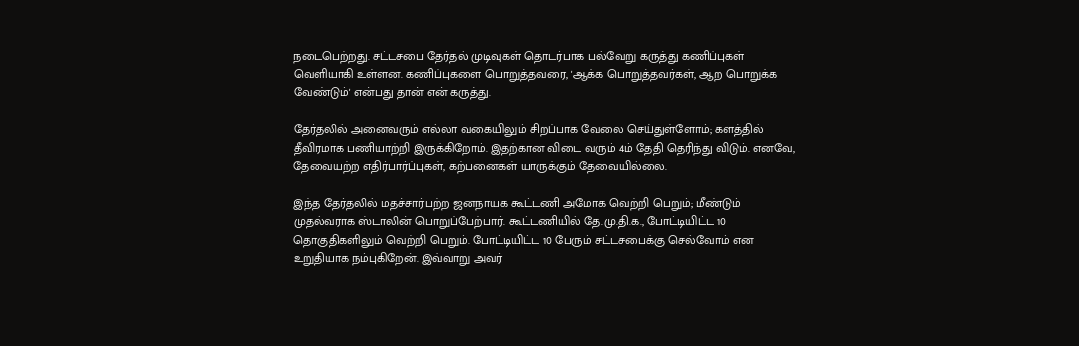நடைபெற்றது. சட்டசபை தேர்தல் முடிவுகள் தொடர்பாக பல்வேறு கருத்து கணிப்புகள் வெளியாகி உள்ளன. கணிப்புகளை பொறுத்தவரை, 'ஆக்க பொறுத்தவர்கள், ஆற பொறுக்க வேண்டும்' என்பது தான் என் கருத்து.

தேர்தலில் அனைவரும் எல்லா வகையிலும் சிறப்பாக வேலை செய்துள்ளோம்; களத்தில் தீவிரமாக பணியாற்றி இருக்கிறோம். இதற்கான விடை வரும் 4ம் தேதி தெரிந்து விடும். எனவே, தேவையற்ற எதிர்பார்ப்புகள், கற்பனைகள் யாருக்கும் தேவையில்லை.

இந்த தேர்தலில் மதச்சார்பற்ற ஜனநாயக கூட்டணி அமோக வெற்றி பெறும்; மீண்டும் முதல்வராக ஸ்டாலின் பொறுப்பேற்பார். கூட்டணியில் தே.மு.தி.க., போட்டியிட்ட 10 தொகுதிகளிலும் வெற்றி பெறும். போட்டியிட்ட 10 பேரும் சட்டசபைக்கு செல்வோம் என உறுதியாக நம்புகிறேன். இவ்வாறு அவர்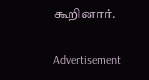கூறினார்.

Advertisement